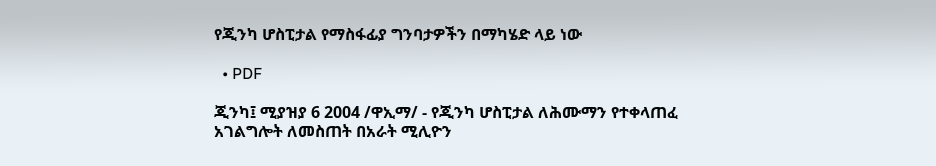የጂንካ ሆስፒታል የማስፋፊያ ግንባታዎችን በማካሄድ ላይ ነው

  • PDF

ጂንካ፤ ሚያዝያ 6 2004 /ዋኢማ/ - የጂንካ ሆስፒታል ለሕሙማን የተቀላጠፈ አገልግሎት ለመስጠት በአራት ሚሊዮን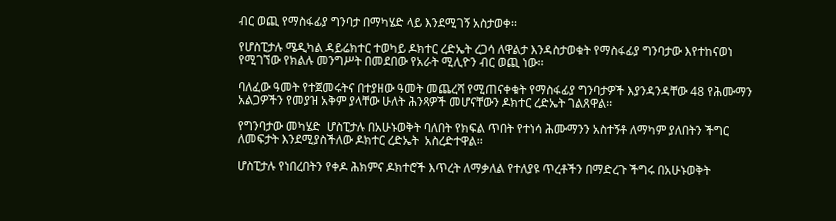ብር ወጪ የማስፋፊያ ግንባታ በማካሄድ ላይ እንደሚገኝ አስታወቀ፡፡

የሆስፒታሉ ሜዲካል ዳይሬክተር ተወካይ ዶክተር ረድኤት ረጋሳ ለዋልታ እንዳስታወቁት የማስፋፊያ ግንባታው እየተከናወነ የሚገኘው የክልሉ መንግሥት በመደበው የአራት ሚሊዮን ብር ወጪ ነው፡፡

ባለፈው ዓመት የተጀመሩትና በተያዘው ዓመት መጨረሻ የሚጠናቀቁት የማስፋፊያ ግንባታዎች እያንዳንዳቸው 48 የሕሙማን አልጋዎችን የመያዝ አቅም ያላቸው ሁለት ሕንጻዎች መሆናቸውን ዶክተር ረድኤት ገልጸዋል፡፡

የግንባታው መካሄድ  ሆስፒታሉ በአሁኑወቅት ባለበት የክፍል ጥበት የተነሳ ሕሙማንን አስተኝቶ ለማካም ያለበትን ችግር ለመፍታት እንደሚያስችለው ዶክተር ረድኤት  አስረድተዋል፡፡

ሆስፒታሉ የነበረበትን የቀዶ ሕክምና ዶክተሮች እጥረት ለማቃለል የተለያዩ ጥረቶችን በማድረጉ ችግሩ በአሁኑወቅት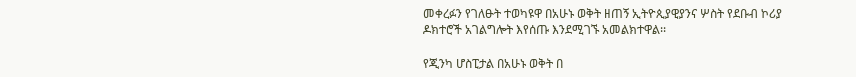መቀረፉን የገለፁት ተወካዩዋ በአሁኑ ወቅት ዘጠኝ ኢትዮጲያዊያንና ሦስት የደቡብ ኮሪያ ዶክተሮች አገልግሎት እየሰጡ እንደሚገኙ አመልክተዋል፡፡

የጂንካ ሆስፒታል በአሁኑ ወቅት በ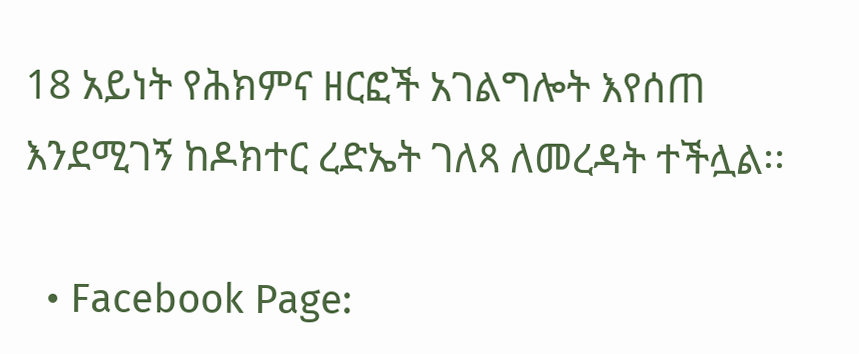18 አይነት የሕክምና ዘርፎች አገልግሎት እየሰጠ እንደሚገኝ ከዶክተር ረድኤት ገለጻ ለመረዳት ተችሏል፡፡

  • Facebook Page: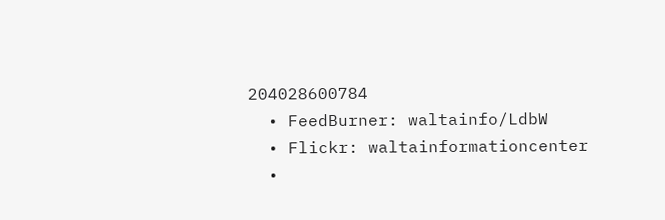204028600784
  • FeedBurner: waltainfo/LdbW
  • Flickr: waltainformationcenter
  •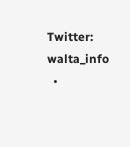Twitter: walta_info
  •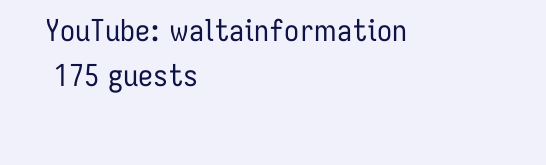YouTube: waltainformation
 175 guests